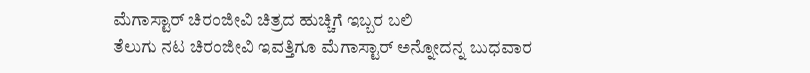ಮೆಗಾಸ್ಟಾರ್ ಚಿರಂಜೀವಿ ಚಿತ್ರದ ಹುಚ್ಚಿಗೆ ಇಬ್ಬರ ಬಲಿ
ತೆಲುಗು ನಟ ಚಿರಂಜೀವಿ ಇವತ್ತಿಗೂ ಮೆಗಾಸ್ಟಾರ್ ಅನ್ನೋದನ್ನ ಬುಧವಾರ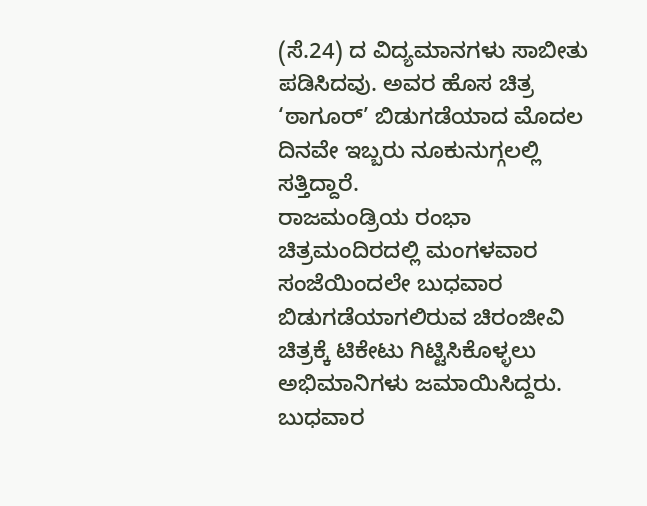(ಸೆ.24) ದ ವಿದ್ಯಮಾನಗಳು ಸಾಬೀತು ಪಡಿಸಿದವು. ಅವರ ಹೊಸ ಚಿತ್ರ ‘ಠಾಗೂರ್’ ಬಿಡುಗಡೆಯಾದ ಮೊದಲ ದಿನವೇ ಇಬ್ಬರು ನೂಕುನುಗ್ಗಲಲ್ಲಿ ಸತ್ತಿದ್ದಾರೆ.
ರಾಜಮಂಡ್ರಿಯ ರಂಭಾ ಚಿತ್ರಮಂದಿರದಲ್ಲಿ ಮಂಗಳವಾರ ಸಂಜೆಯಿಂದಲೇ ಬುಧವಾರ ಬಿಡುಗಡೆಯಾಗಲಿರುವ ಚಿರಂಜೀವಿ ಚಿತ್ರಕ್ಕೆ ಟಿಕೇಟು ಗಿಟ್ಟಿಸಿಕೊಳ್ಳಲು ಅಭಿಮಾನಿಗಳು ಜಮಾಯಿಸಿದ್ದರು. ಬುಧವಾರ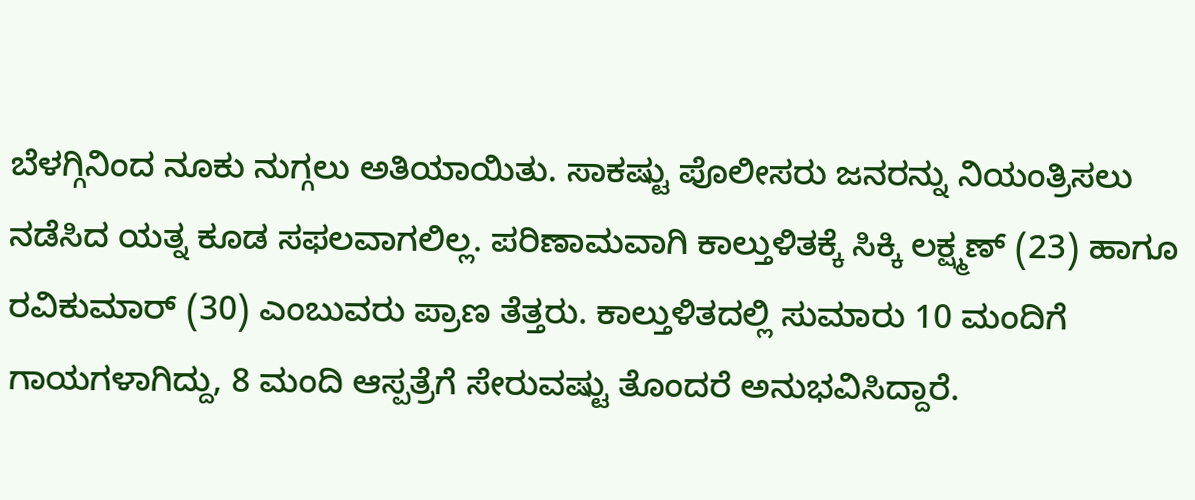ಬೆಳಗ್ಗಿನಿಂದ ನೂಕು ನುಗ್ಗಲು ಅತಿಯಾಯಿತು. ಸಾಕಷ್ಟು ಪೊಲೀಸರು ಜನರನ್ನು ನಿಯಂತ್ರಿಸಲು ನಡೆಸಿದ ಯತ್ನ ಕೂಡ ಸಫಲವಾಗಲಿಲ್ಲ. ಪರಿಣಾಮವಾಗಿ ಕಾಲ್ತುಳಿತಕ್ಕೆ ಸಿಕ್ಕಿ ಲಕ್ಷ್ಮಣ್ (23) ಹಾಗೂ ರವಿಕುಮಾರ್ (30) ಎಂಬುವರು ಪ್ರಾಣ ತೆತ್ತರು. ಕಾಲ್ತುಳಿತದಲ್ಲಿ ಸುಮಾರು 10 ಮಂದಿಗೆ ಗಾಯಗಳಾಗಿದ್ದು, 8 ಮಂದಿ ಆಸ್ಪತ್ರೆಗೆ ಸೇರುವಷ್ಟು ತೊಂದರೆ ಅನುಭವಿಸಿದ್ದಾರೆ.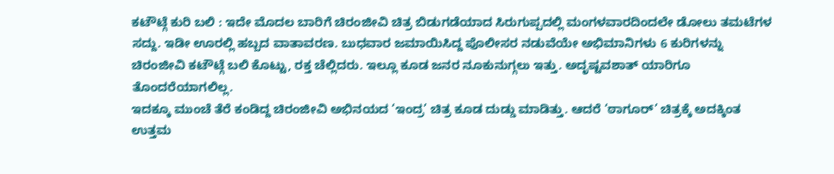ಕಟೌಟ್ಗೆ ಕುರಿ ಬಲಿ : ಇದೇ ಮೊದಲ ಬಾರಿಗೆ ಚಿರಂಜೀವಿ ಚಿತ್ರ ಬಿಡುಗಡೆಯಾದ ಸಿರುಗುಪ್ಪದಲ್ಲಿ ಮಂಗಳವಾರದಿಂದಲೇ ಡೋಲು ತಮಟೆಗಳ ಸದ್ದು. ಇಡೀ ಊರಲ್ಲಿ ಹಬ್ಬದ ವಾತಾವರಣ. ಬುಧವಾರ ಜಮಾಯಿಸಿದ್ದ ಪೊಲೀಸರ ನಡುವೆಯೇ ಅಭಿಮಾನಿಗಳು 6 ಕುರಿಗಳನ್ನು ಚಿರಂಜೀವಿ ಕಟೌಟ್ಗೆ ಬಲಿ ಕೊಟ್ಟು, ರಕ್ತ ಚೆಲ್ಲಿದರು. ಇಲ್ಲೂ ಕೂಡ ಜನರ ನೂಕುನುಗ್ಗಲು ಇತ್ತು. ಅದೃಷ್ಟವಶಾತ್ ಯಾರಿಗೂ ತೊಂದರೆಯಾಗಲಿಲ್ಲ.
ಇದಕ್ಕೂ ಮುಂಚೆ ತೆರೆ ಕಂಡಿದ್ದ ಚಿರಂಜೀವಿ ಅಭಿನಯದ ‘ಇಂದ್ರ’ ಚಿತ್ರ ಕೂಡ ದುಡ್ಡು ಮಾಡಿತ್ತು. ಆದರೆ ‘ಠಾಗೂರ್’ ಚಿತ್ರಕ್ಕೆ ಅದಕ್ಕಿಂತ ಉತ್ತಮ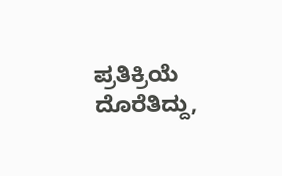ಪ್ರತಿಕ್ರಿಯೆ ದೊರೆತಿದ್ದು,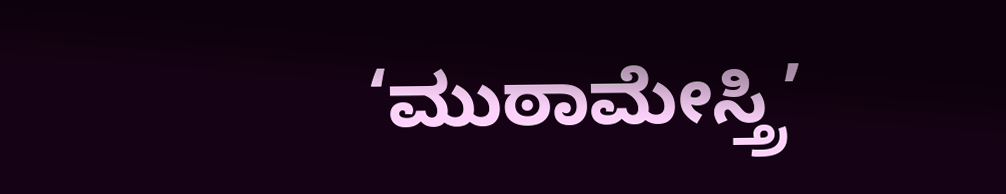‘ಮುಠಾಮೇಸ್ತ್ರಿ’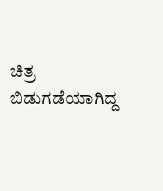ಚಿತ್ರ ಬಿಡುಗಡೆಯಾಗಿದ್ದ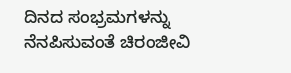ದಿನದ ಸಂಭ್ರಮಗಳನ್ನು ನೆನಪಿಸುವಂತೆ ಚಿರಂಜೀವಿ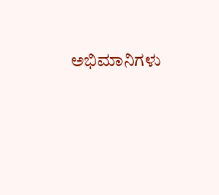ಅಭಿಮಾನಿಗಳು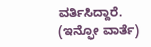ವರ್ತಿಸಿದ್ದಾರೆ.
(ಇನ್ಫೋ ವಾರ್ತೆ)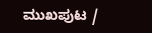ಮುಖಪುಟ /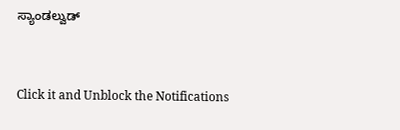ಸ್ಯಾಂಡಲ್ವುಡ್


Click it and Unblock the Notifications